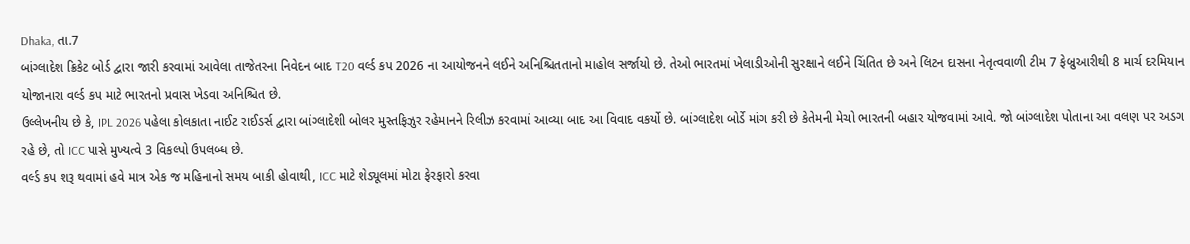Dhaka, તા.7
બાંગ્લાદેશ ક્રિકેટ બોર્ડ દ્વારા જારી કરવામાં આવેલા તાજેતરના નિવેદન બાદ T20 વર્લ્ડ કપ 2026 ના આયોજનને લઈને અનિશ્ચિતતાનો માહોલ સર્જાયો છે. તેઓ ભારતમાં ખેલાડીઓની સુરક્ષાને લઈને ચિંતિત છે અને લિટન દાસના નેતૃત્વવાળી ટીમ 7 ફેબ્રુઆરીથી 8 માર્ચ દરમિયાન યોજાનારા વર્લ્ડ કપ માટે ભારતનો પ્રવાસ ખેડવા અનિશ્ચિત છે.
ઉલ્લેખનીય છે કે, IPL 2026 પહેલા કોલકાતા નાઈટ રાઈડર્સ દ્વારા બાંગ્લાદેશી બોલર મુસ્તફિઝુર રહેમાનને રિલીઝ કરવામાં આવ્યા બાદ આ વિવાદ વકર્યો છે. બાંગ્લાદેશ બોર્ડે માંગ કરી છે કેતેમની મેચો ભારતની બહાર યોજવામાં આવે. જો બાંગ્લાદેશ પોતાના આ વલણ પર અડગ રહે છે, તો ICC પાસે મુખ્યત્વે 3 વિકલ્પો ઉપલબ્ધ છે.
વર્લ્ડ કપ શરૂ થવામાં હવે માત્ર એક જ મહિનાનો સમય બાકી હોવાથી, ICC માટે શેડ્યૂલમાં મોટા ફેરફારો કરવા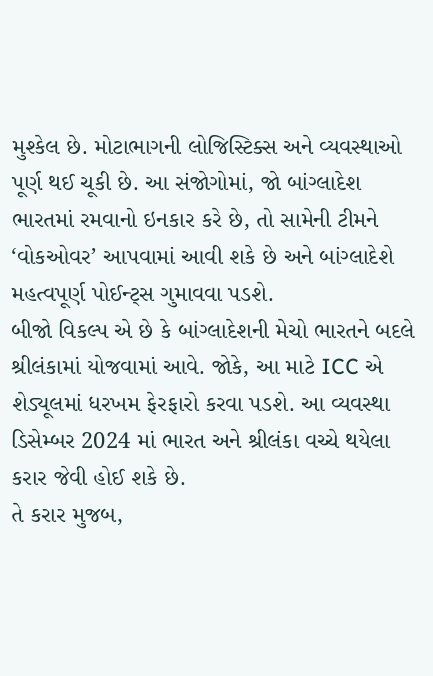મુશ્કેલ છે. મોટાભાગની લોજિસ્ટિક્સ અને વ્યવસ્થાઓ પૂર્ણ થઈ ચૂકી છે. આ સંજોગોમાં, જો બાંગ્લાદેશ ભારતમાં રમવાનો ઇનકાર કરે છે, તો સામેની ટીમને ‘વોકઓવર’ આપવામાં આવી શકે છે અને બાંગ્લાદેશે મહત્વપૂર્ણ પોઈન્ટ્સ ગુમાવવા પડશે.
બીજો વિકલ્પ એ છે કે બાંગ્લાદેશની મેચો ભારતને બદલે શ્રીલંકામાં યોજવામાં આવે. જોકે, આ માટે ICC એ શેડ્યૂલમાં ધરખમ ફેરફારો કરવા પડશે. આ વ્યવસ્થા ડિસેમ્બર 2024 માં ભારત અને શ્રીલંકા વચ્ચે થયેલા કરાર જેવી હોઈ શકે છે.
તે કરાર મુજબ,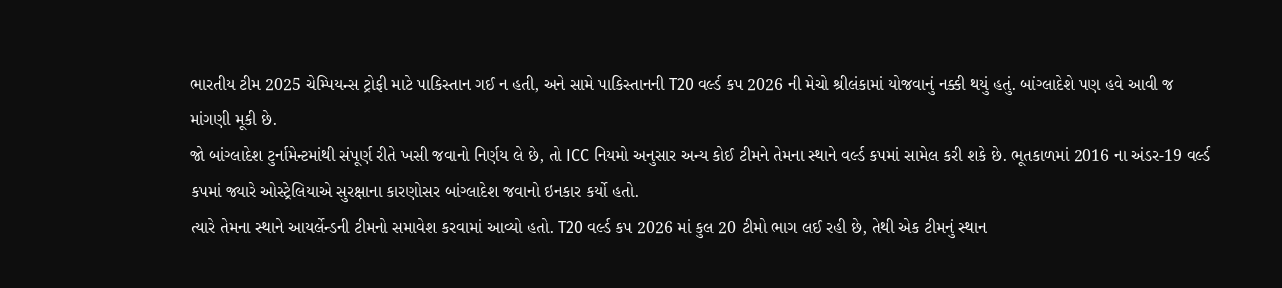ભારતીય ટીમ 2025 ચેમ્પિયન્સ ટ્રોફી માટે પાકિસ્તાન ગઈ ન હતી, અને સામે પાકિસ્તાનની T20 વર્લ્ડ કપ 2026 ની મેચો શ્રીલંકામાં યોજવાનું નક્કી થયું હતું. બાંગ્લાદેશે પણ હવે આવી જ માંગણી મૂકી છે.
જો બાંગ્લાદેશ ટુર્નામેન્ટમાંથી સંપૂર્ણ રીતે ખસી જવાનો નિર્ણય લે છે, તો ICC નિયમો અનુસાર અન્ય કોઈ ટીમને તેમના સ્થાને વર્લ્ડ કપમાં સામેલ કરી શકે છે. ભૂતકાળમાં 2016 ના અંડર-19 વર્લ્ડ કપમાં જ્યારે ઓસ્ટ્રેલિયાએ સુરક્ષાના કારણોસર બાંગ્લાદેશ જવાનો ઇનકાર કર્યો હતો.
ત્યારે તેમના સ્થાને આયર્લેન્ડની ટીમનો સમાવેશ કરવામાં આવ્યો હતો. T20 વર્લ્ડ કપ 2026 માં કુલ 20 ટીમો ભાગ લઈ રહી છે, તેથી એક ટીમનું સ્થાન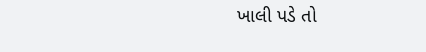ખાલી પડે તો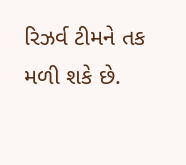રિઝર્વ ટીમને તક મળી શકે છે.